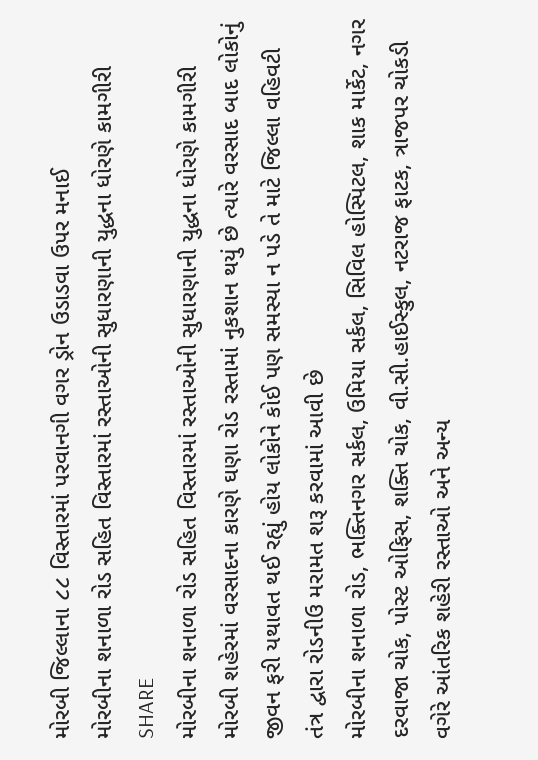મોરબી જિલ્લાના ૮૮ વિસ્તારમાં પરવાનગી વગર ડ્રોન ઉડાડવા ઉપર મનાઈ
મોરબીના શનાળા રોડ સહિત વિસ્તારમાં રસ્તાઓની સુધારણાની યુદ્ધના ધોરણે કામગીરી
SHARE
મોરબીના શનાળા રોડ સહિત વિસ્તારમાં રસ્તાઓની સુધારણાની યુદ્ધના ધોરણે કામગીરી
મોરબી શહેરમાં વરસાદના કારણે ઘણા રોડ રસ્તામાં નુકશાન થયું છે ત્યારે વરસાદ બાદ લોકોનું જીવન ફરી યથાવત થઈ રહ્યું હોય લોકોને કોઈ પણ સમસ્યા ન પડે તે માટે જિલ્લા વહિવટી તંત્ર દ્વારા રોડનીઉ મરામત શરૂ કરવામાં આવી છે
મોરબીના શનાળા રોડ, ભક્તિનગર સર્કલ, ઉમિયા સર્કલ, સિવિલ હોસ્પિટલ, શાક માર્કેટ, નગર દરવાજા ચોક, પોસ્ટ ઓફિસ, શક્તિ ચોક, વી.સી.હાઈસ્કુલ, નટરાજ ફાટક, ત્રાજપર ચોકડી વગેરે આંતરિક શહેરી રસ્તાઓ અને અન્ય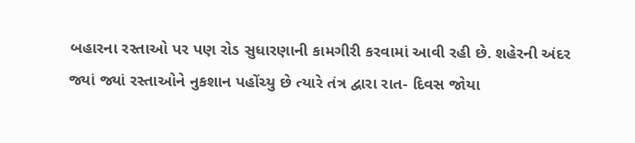બહારના રસ્તાઓ પર પણ રોડ સુધારણાની કામગીરી કરવામાં આવી રહી છે. શહેરની અંદર જ્યાં જ્યાં રસ્તાઓને નુકશાન પહોંચ્યુ છે ત્યારે તંત્ર દ્વારા રાત- દિવસ જોયા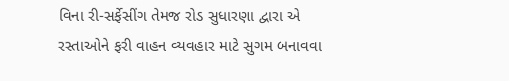વિના રી-સર્ફેસીંગ તેમજ રોડ સુધારણા દ્વારા એ રસ્તાઓને ફરી વાહન વ્યવહાર માટે સુગમ બનાવવા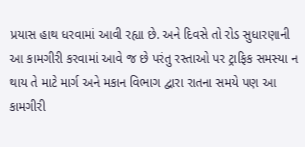પ્રયાસ હાથ ધરવામાં આવી રહ્યા છે. અને દિવસે તો રોડ સુધારણાની આ કામગીરી કરવામાં આવે જ છે પરંતુ રસ્તાઓ પર ટ્રાફિક સમસ્યા ન થાય તે માટે માર્ગ અને મકાન વિભાગ દ્વારા રાતના સમયે પણ આ કામગીરી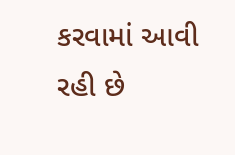કરવામાં આવી રહી છે